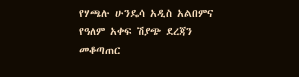የሃጫሉ ሁንዴሳ አዲስ አልበምና የዓለም አቀፍ ሽያጭ ደረጃን መቆጣጠር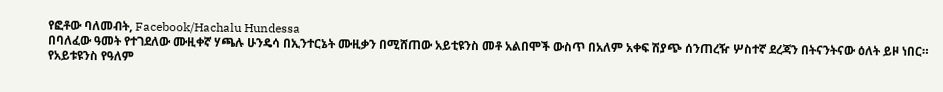የፎቶው ባለመብት, Facebook/Hachalu Hundessa
በባለፈው ዓመት የተገደለው ሙዚቀኛ ሃጫሉ ሁንዴሳ በኢንተርኔት ሙዚቃን በሚሸጠው አይቲዩንስ መቶ አልበሞች ውስጥ በአለም አቀፍ ሽያጭ ሰንጠረዥ ሦስተኛ ደረጃን በትናንትናው ዕለት ይዞ ነበር።
የአይቱዩንስ የዓለም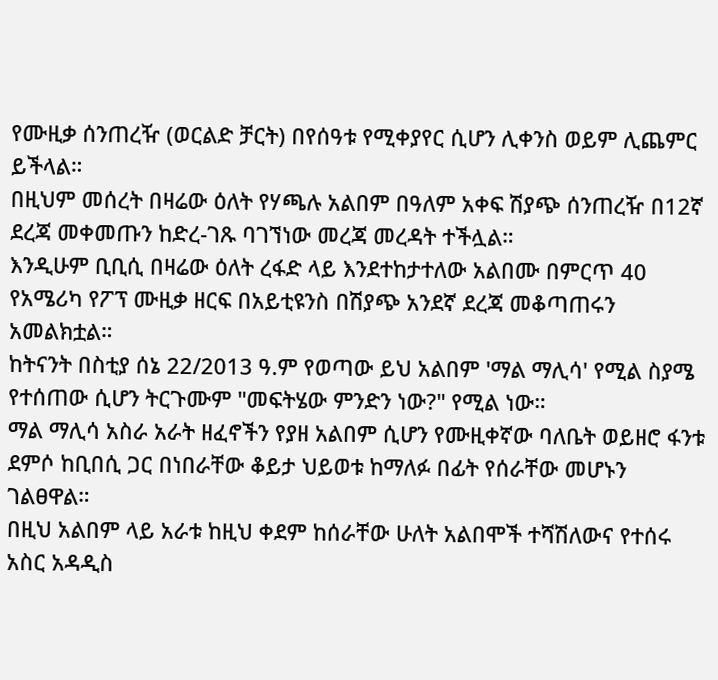የሙዚቃ ሰንጠረዥ (ወርልድ ቻርት) በየሰዓቱ የሚቀያየር ሲሆን ሊቀንስ ወይም ሊጨምር ይችላል።
በዚህም መሰረት በዛሬው ዕለት የሃጫሉ አልበም በዓለም አቀፍ ሽያጭ ሰንጠረዥ በ12ኛ ደረጃ መቀመጡን ከድረ-ገጹ ባገኘነው መረጃ መረዳት ተችሏል።
እንዲሁም ቢቢሲ በዛሬው ዕለት ረፋድ ላይ እንደተከታተለው አልበሙ በምርጥ 40 የአሜሪካ የፖፕ ሙዚቃ ዘርፍ በአይቲዩንስ በሽያጭ አንደኛ ደረጃ መቆጣጠሩን አመልክቷል።
ከትናንት በስቲያ ሰኔ 22/2013 ዓ.ም የወጣው ይህ አልበም 'ማል ማሊሳ' የሚል ስያሜ የተሰጠው ሲሆን ትርጉሙም "መፍትሄው ምንድን ነው?" የሚል ነው።
ማል ማሊሳ አስራ አራት ዘፈኖችን የያዘ አልበም ሲሆን የሙዚቀኛው ባለቤት ወይዘሮ ፋንቱ ደምሶ ከቢበሲ ጋር በነበራቸው ቆይታ ህይወቱ ከማለፉ በፊት የሰራቸው መሆኑን ገልፀዋል።
በዚህ አልበም ላይ አራቱ ከዚህ ቀደም ከሰራቸው ሁለት አልበሞች ተሻሽለውና የተሰሩ አስር አዳዲስ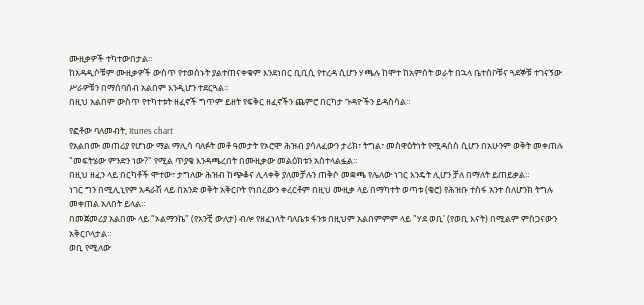ሙዚቃዎች ተካተውበታል።
ከአዳዲሶቹም ሙዚቃዎች ውስጥ የተወሰኑት ያልተጠናቀቁም እንደነበር ቢቢሲ የተረዳ ሲሆን ሃጫሉ ከሞተ ከአምስት ወራት በኋላ ቤተሰቦቹና ጓደኞቹ ተገናኝው ሥራዎቹን በማሰባሰብ አልበም እንዲሆን ተደርጓል።
በዚህ አልበም ውስጥ የተካተቱት ዘፈኖች ግጥም ይዘት የፍቅር ዘፈኖችን ጨምሮ በርካታ ጉዳዮችን ይዳስሳል።

የፎቶው ባለመብት, Itunes chart
የአልበሙ መጠሪያ የሆነው ማል ማሊሳ ባለፉት መቶ ዓመታት የኦሮሞ ሕዝብ ያሳለፈውን ታሪክ፣ ትግል፣ መስዋዕትነት የሚዳስስ ሲሆን በአሁንም ወቅት መቀጠሉ "መፍትሄው ምንድን ነው?" የሚል ጥያቄ እንዳጫረበት በሙዚቃው መልዕክቱን አስተላልፏል።
በዚህ ዘፈን ላይ በርካቶች ሞተው፣ ታግለው ሕዝብ ከጭቆና ሊላቀቅ ያለመቻሉን ጠቅሶ መቋጫ የሌለው ነገር እንዴት ሊሆን ቻለ በማለት ይጠይቃል።
ነገር ግን በሚሊኒየም አዳራሽ ላይ በአንድ ወቅት አቅርቦት የነበረውን ቀረርቶም በዚህ ሙዚቃ ላይ በማካተት ወጣቱ (ቄሮ) የሕዝቡ ተስፋ አንተ ስለሆንክ ትግሉ መቀጠል አለበት ይላል።
በመጀመሪያ አልበሙ ላይ "ኦልማንኬ" (የአንቺ ውለታ) ብሎ የዘፈነላት ባለቤቱ ፋንቱ በዚህም አልበምምም ላይ "ሃደ ወቢ' (የወቢ እናት) በሚልም ምስጋናውን አቅርቦላታል።
ወቢ የሚለው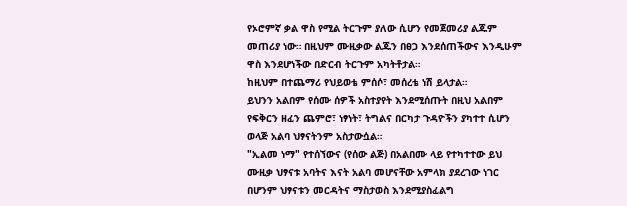የኦሮምኛ ቃል ዋስ የሚል ትርጉም ያለው ሲሆን የመጀመሪያ ልጁም መጠሪያ ነው። በዚህም ሙዚቃው ልጁን በፀጋ እንደሰጠችውና እንዲሁም ዋስ እንደሆነችው በድርብ ትርጉም አካትቶታል።
ከዚህም በተጨማሪ የህይወቴ ምሰሶ፣ መሰረቴ ነሽ ይላታል።
ይህንን አልበም የሰሙ ሰዎች አስተያየት እንደሚሰጡት በዚህ አልበም የፍቅርን ዘፈን ጨምሮ፣ ነፃነት፣ ትግልና በርካታ ጉዳዮችን ያካተተ ሲሆን ወላጅ አልባ ህፃናትንም አስታውሷል።
"ኢልመ ነማ" የተሰኘውና (የሰው ልጅ) በአልበሙ ላይ የተካተተው ይህ ሙዚቃ ህፃናቱ አባትና እናት አልባ መሆናቸው አምላክ ያደረገው ነገር በሆንም ህፃናቱን መርዳትና ማስታወስ እንደሚያስፈልግ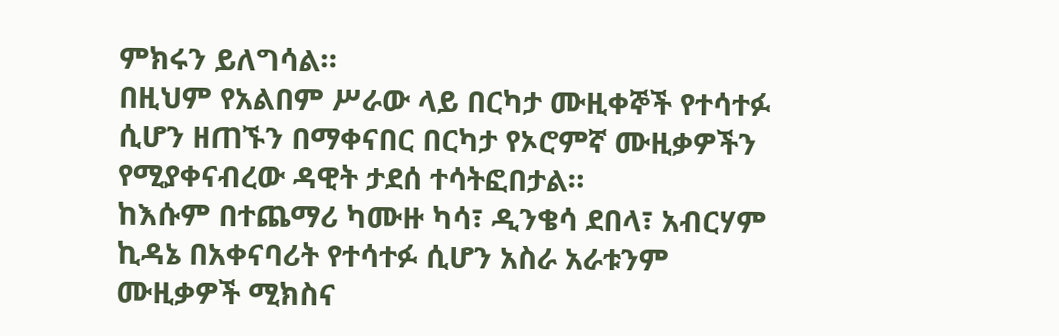ምክሩን ይለግሳል።
በዚህም የአልበም ሥራው ላይ በርካታ ሙዚቀኞች የተሳተፉ ሲሆን ዘጠኙን በማቀናበር በርካታ የኦሮምኛ ሙዚቃዎችን የሚያቀናብረው ዳዊት ታደሰ ተሳትፎበታል።
ከእሱም በተጨማሪ ካሙዙ ካሳ፣ ዲንቄሳ ደበላ፣ አብርሃም ኪዳኔ በአቀናባሪት የተሳተፉ ሲሆን አስራ አራቱንም ሙዚቃዎች ሚክስና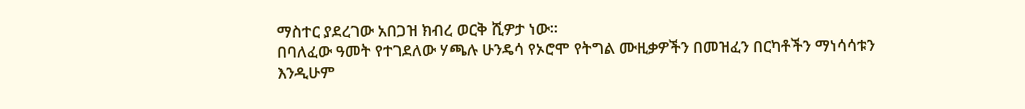ማስተር ያደረገው አበጋዝ ክብረ ወርቅ ሺዎታ ነው።
በባለፈው ዓመት የተገደለው ሃጫሉ ሁንዴሳ የኦሮሞ የትግል ሙዚቃዎችን በመዝፈን በርካቶችን ማነሳሳቱን እንዲሁም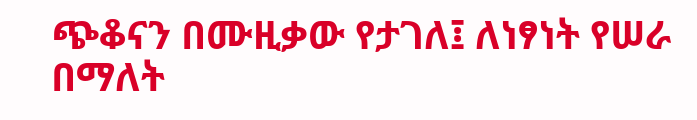ጭቆናን በሙዚቃው የታገለ፤ ለነፃነት የሠራ በማለት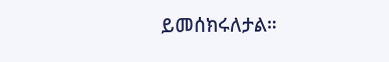ይመሰክሩለታል።